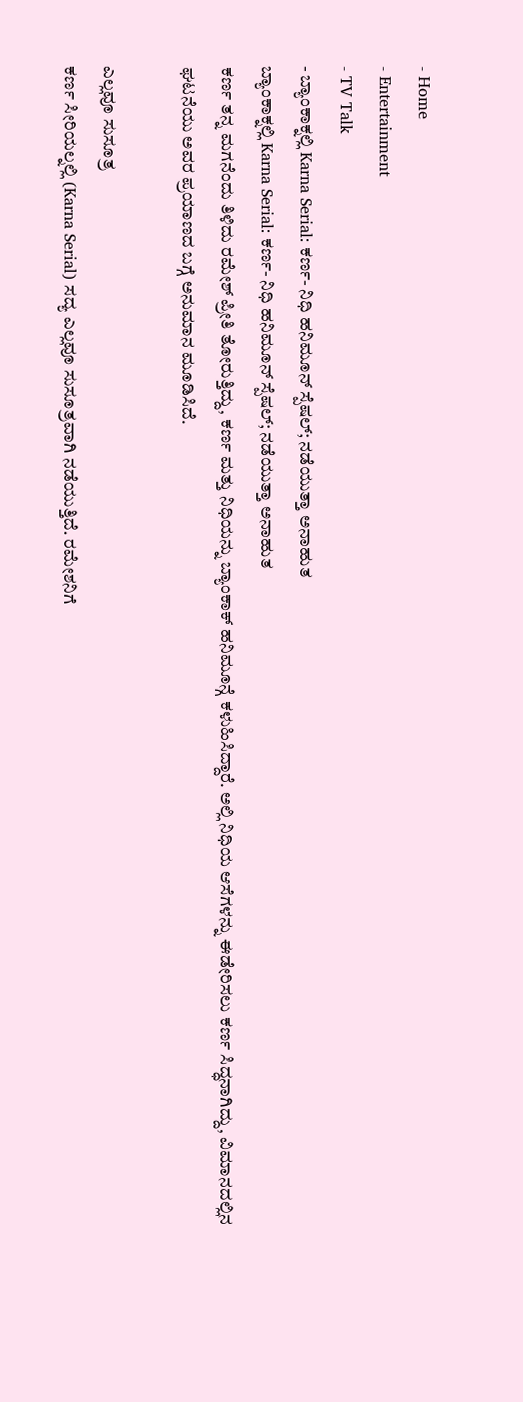- Home
- Entertainment
- TV Talk
- ಬ್ಯಾಂಕಾಕ್ನಲ್ಲಿ Karna Serial: ಕರ್ಣ- ನಿಧಿ ಹನಿಮೂನ್ ಸ್ಪೆಷಲ್; ನಡೆಯುತ್ತಾ ಅನಾಹುತ
ಬ್ಯಾಂಕಾಕ್ನಲ್ಲಿ Karna Serial: ಕರ್ಣ- ನಿಧಿ ಹನಿಮೂನ್ ಸ್ಪೆಷಲ್; ನಡೆಯುತ್ತಾ ಅನಾಹುತ
ಕರ್ಣ ತನ್ನ ಮಗನೆಂದು ತಿಳಿದು ರಮೇಶ್ ಪ್ರೀತಿ ತೋರುತ್ತಿದ್ದು, ಕರ್ಣ ಮತ್ತು ನಿಧಿಯನ್ನು ಬ್ಯಾಂಕಾಕ್ ಹನಿಮೂನ್ಗೆ ಕಳುಹಿಸಿದ್ದಾರೆ. ಅಲ್ಲಿ ನಿಧಿಯ ಆಸೆಗಳನ್ನು ಈಡೇರಿಸಲು ಕರ್ಣ ಸಿದ್ಧನಾಗಿದ್ದು, ವಿಮಾನದಲ್ಲಿನ ಘಟನೆಯು ಅವರ ಪ್ರಯಾಣದ ಬಗ್ಗೆ ಅನುಮಾನ ಮೂಡಿಸಿದೆ.

ಎಲ್ಲವೂ ಸುಸೂತ್ರ
ಕರ್ಣ ಸೀರಿಯಲ್ನಲ್ಲಿ (Karna Serial) ಸದ್ಯ ಎಲ್ಲವೂ ಸುಸೂತ್ರವಾಗಿ ನಡೆಯುತ್ತಿದೆ. ರಮೇಶನಿಗೆ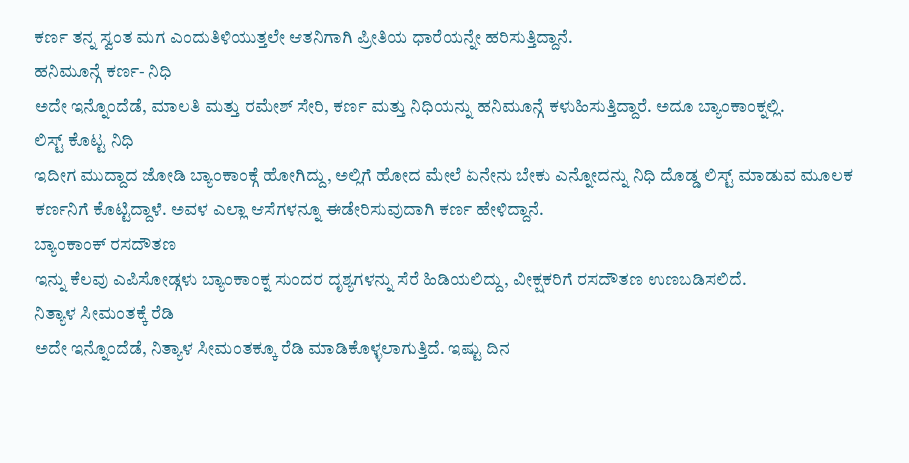ಕರ್ಣ ತನ್ನ ಸ್ವಂತ ಮಗ ಎಂದುತಿಳಿಯುತ್ತಲೇ ಆತನಿಗಾಗಿ ಪ್ರೀತಿಯ ಧಾರೆಯನ್ನೇ ಹರಿಸುತ್ತಿದ್ದಾನೆ.
ಹನಿಮೂನ್ಗೆ ಕರ್ಣ- ನಿಧಿ
ಅದೇ ಇನ್ನೊಂದೆಡೆ, ಮಾಲತಿ ಮತ್ತು ರಮೇಶ್ ಸೇರಿ, ಕರ್ಣ ಮತ್ತು ನಿಧಿಯನ್ನು ಹನಿಮೂನ್ಗೆ ಕಳುಹಿಸುತ್ತಿದ್ದಾರೆ. ಅದೂ ಬ್ಯಾಂಕಾಂಕ್ನಲ್ಲಿ.
ಲಿಸ್ಟ್ ಕೊಟ್ಟ ನಿಧಿ
ಇದೀಗ ಮುದ್ದಾದ ಜೋಡಿ ಬ್ಯಾಂಕಾಂಕ್ಗೆ ಹೋಗಿದ್ದು, ಅಲ್ಲಿಗೆ ಹೋದ ಮೇಲೆ ಏನೇನು ಬೇಕು ಎನ್ನೋದನ್ನು ನಿಧಿ ದೊಡ್ಡ ಲಿಸ್ಟ್ ಮಾಡುವ ಮೂಲಕ ಕರ್ಣನಿಗೆ ಕೊಟ್ಟಿದ್ದಾಳೆ. ಅವಳ ಎಲ್ಲಾ ಆಸೆಗಳನ್ನೂ ಈಡೇರಿಸುವುದಾಗಿ ಕರ್ಣ ಹೇಳಿದ್ದಾನೆ.
ಬ್ಯಾಂಕಾಂಕ್ ರಸದೌತಣ
ಇನ್ನು ಕೆಲವು ಎಪಿಸೋಡ್ಗಳು ಬ್ಯಾಂಕಾಂಕ್ನ ಸುಂದರ ದೃಶ್ಯಗಳನ್ನು ಸೆರೆ ಹಿಡಿಯಲಿದ್ದು, ವೀಕ್ಷಕರಿಗೆ ರಸದೌತಣ ಉಣಬಡಿಸಲಿದೆ.
ನಿತ್ಯಾಳ ಸೀಮಂತಕ್ಕೆ ರೆಡಿ
ಅದೇ ಇನ್ನೊಂದೆಡೆ, ನಿತ್ಯಾಳ ಸೀಮಂತಕ್ಕೂ ರೆಡಿ ಮಾಡಿಕೊಳ್ಳಲಾಗುತ್ತಿದೆ. ಇಷ್ಟು ದಿನ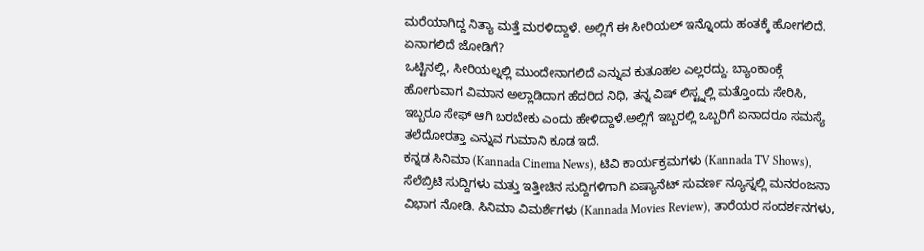ಮರೆಯಾಗಿದ್ದ ನಿತ್ಯಾ ಮತ್ತೆ ಮರಳಿದ್ದಾಳೆ. ಅಲ್ಲಿಗೆ ಈ ಸೀರಿಯಲ್ ಇನ್ನೊಂದು ಹಂತಕ್ಕೆ ಹೋಗಲಿದೆ.
ಏನಾಗಲಿದೆ ಜೋಡಿಗೆ?
ಒಟ್ಟಿನಲ್ಲಿ, ಸೀರಿಯಲ್ನಲ್ಲಿ ಮುಂದೇನಾಗಲಿದೆ ಎನ್ನುವ ಕುತೂಹಲ ಎಲ್ಲರದ್ದು. ಬ್ಯಾಂಕಾಂಕ್ಗೆ ಹೋಗುವಾಗ ವಿಮಾನ ಅಲ್ಲಾಡಿದಾಗ ಹೆದರಿದ ನಿಧಿ, ತನ್ನ ವಿಷ್ ಲಿಸ್ಟ್ನಲ್ಲಿ ಮತ್ತೊಂದು ಸೇರಿಸಿ, ಇಬ್ಬರೂ ಸೇಫ್ ಆಗಿ ಬರಬೇಕು ಎಂದು ಹೇಳಿದ್ದಾಳೆ.ಅಲ್ಲಿಗೆ ಇಬ್ಬರಲ್ಲಿ ಒಬ್ಬರಿಗೆ ಏನಾದರೂ ಸಮಸ್ಯೆ ತಲೆದೋರತ್ತಾ ಎನ್ನುವ ಗುಮಾನಿ ಕೂಡ ಇದೆ.
ಕನ್ನಡ ಸಿನಿಮಾ (Kannada Cinema News), ಟಿವಿ ಕಾರ್ಯಕ್ರಮಗಳು (Kannada TV Shows), ಸೆಲೆಬ್ರಿಟಿ ಸುದ್ದಿಗಳು ಮತ್ತು ಇತ್ತೀಚಿನ ಸುದ್ದಿಗಳಿಗಾಗಿ ಏಷ್ಯಾನೆಟ್ ಸುವರ್ಣ ನ್ಯೂಸ್ನಲ್ಲಿ ಮನರಂಜನಾ ವಿಭಾಗ ನೋಡಿ. ಸಿನಿಮಾ ವಿಮರ್ಶೆಗಳು (Kannada Movies Review), ತಾರೆಯರ ಸಂದರ್ಶನಗಳು,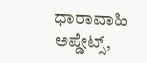ಧಾರಾವಾಹಿ ಅಪ್ಡೇಟ್ಸ್,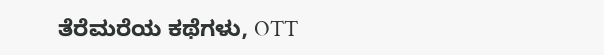ತೆರೆಮರೆಯ ಕಥೆಗಳು, OTT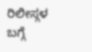ರಿಲೀಸ್ಗಳ ಬಗ್ಗೆ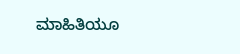ಮಾಹಿತಿಯೂ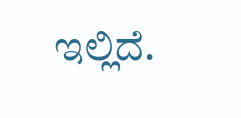ಇಲ್ಲಿದೆ.